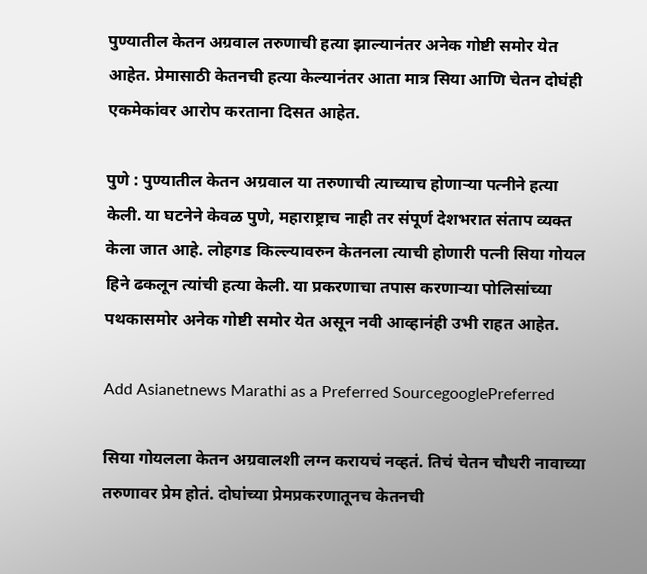पुण्यातील केतन अग्रवाल तरुणाची हत्या झाल्यानंतर अनेक गोष्टी समोर येत आहेत. प्रेमासाठी केतनची हत्या केल्यानंतर आता मात्र सिया आणि चेतन दोघंही एकमेकांवर आरोप करताना दिसत आहेत.

पुणे : पुण्यातील केतन अग्रवाल या तरुणाची त्याच्याच होणाऱ्या पत्नीने हत्या केली. या घटनेने केवळ पुणे, महाराष्ट्राच नाही तर संपूर्ण देशभरात संताप व्यक्त केला जात आहे. लोहगड किल्ल्यावरुन केतनला त्याची होणारी पत्नी सिया गोयल हिने ढकलून त्यांची हत्या केली. या प्रकरणाचा तपास करणाऱ्या पोलिसांच्या पथकासमोर अनेक गोष्टी समोर येत असून नवी आव्हानंही उभी राहत आहेत.

Add Asianetnews Marathi as a Preferred SourcegooglePreferred

सिया गोयलला केतन अग्रवालशी लग्न करायचं नव्हतं. तिचं चेतन चौधरी नावाच्या तरुणावर प्रेम होतं. दोघांच्या प्रेमप्रकरणातूनच केतनची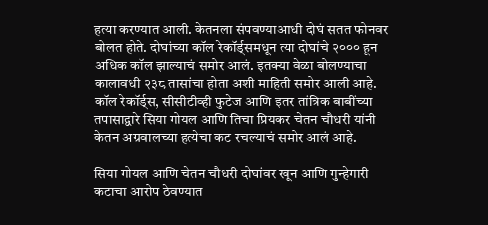हत्या करण्यात आली. केतनला संपवण्याआधी दोघं सतत फोनवर बोलत होते. दोघांच्या कॉल रेकॉर्ड्समधून त्या दोघांचे २००० हून अधिक कॉल झाल्याचं समोर आलं. इतक्या वेळा बोलण्याचा कालावधी २३८ तासांचा होता अशी माहिती समोर आली आहे. कॉल रेकॉर्ड्स, सीसीटीव्ही फुटेज आणि इतर तांत्रिक बाबींच्या तपासाद्वारे सिया गोयल आणि तिचा प्रियकर चेतन चौधरी यांनी केतन अग्रवालच्या हत्येचा कट रचल्याचं समोर आलं आहे.

सिया गोयल आणि चेतन चौधरी दोघांवर खून आणि गुन्हेगारी कटाचा आरोप ठेवण्यात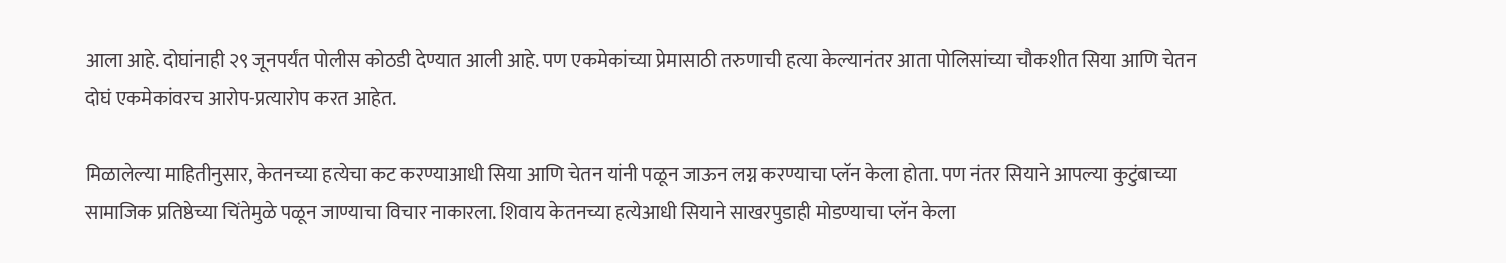आला आहे. दोघांनाही २९ जूनपर्यंत पोलीस कोठडी देण्यात आली आहे. पण एकमेकांच्या प्रेमासाठी तरुणाची हत्या केल्यानंतर आता पोलिसांच्या चौकशीत सिया आणि चेतन दोघं एकमेकांवरच आरोप-प्रत्यारोप करत आहेत.

मिळालेल्या माहितीनुसार, केतनच्या हत्येचा कट करण्याआधी सिया आणि चेतन यांनी पळून जाऊन लग्न करण्याचा प्लॅन केला होता. पण नंतर सियाने आपल्या कुटुंबाच्या सामाजिक प्रतिष्ठेच्या चिंतेमुळे पळून जाण्याचा विचार नाकारला. शिवाय केतनच्या हत्येआधी सियाने साखरपुडाही मोडण्याचा प्लॅन केला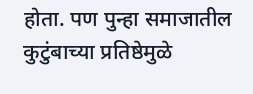होता. पण पुन्हा समाजातील कुटुंबाच्या प्रतिष्ठेमुळे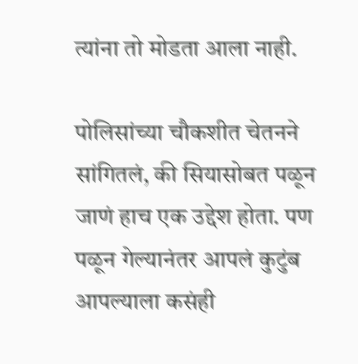त्यांना तो मोडता आला नाही.

पोलिसांच्या चौकशीत चेतनने सांगितलं, की सियासोबत पळून जाणं हाच एक उद्देश होता. पण पळून गेल्यानंतर आपलं कुटुंब आपल्याला कसंही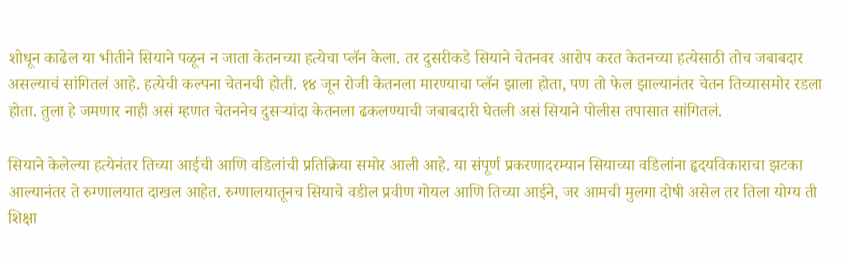शोधून काढेल या भीतीने सियाने पळून न जाता केतनच्या हत्येचा प्लॅन केला. तर दुसरीकडे सियाने चेतनवर आरोप करत केतनच्या हत्येसाठी तोच जबाबदार असल्याचं सांगितलं आहे. हत्येची कल्पना चेतनची होती. १४ जून रोजी केतनला मारण्याचा प्लॅन झाला होता, पण तो फेल झाल्यानंतर चेतन तिच्यासमोर रडला होता. तुला हे जमणार नाही असं म्हणत चेतननेच दुसऱ्यांदा केतनला ढकलण्याची जबाबदारी घेतली असं सियाने पोलीस तपासात सांगितलं.

सियाने केलेल्या हत्येनंतर तिच्या आईची आणि वडिलांची प्रतिक्रिया समोर आली आहे. या संपूर्ण प्रकरणादरम्यान सियाच्या वडिलांना हृदयविकाराचा झटका आल्यानंतर ते रुग्णालयात दाखल आहेत. रुग्णालयातूनच सियाचे वडील प्रवीण गोयल आणि तिच्या आईने, जर आमची मुलगा दोषी असेल तर तिला योग्य ती शिक्षा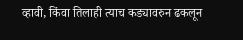व्हावी, किंवा तिलाही त्याच कड्यावरुन ढकलून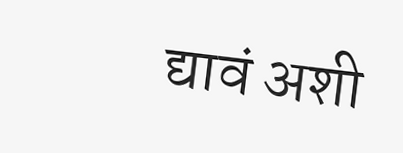द्यावं अशी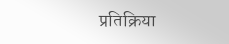प्रतिक्रिया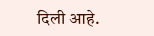दिली आहे.